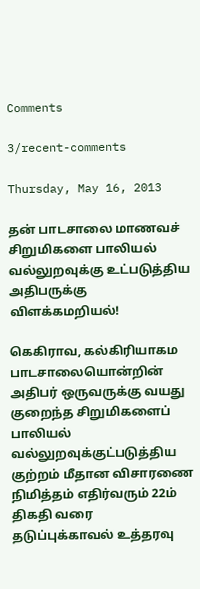Comments

3/recent-comments

Thursday, May 16, 2013

தன் பாடசாலை மாணவச் சிறுமிகளை பாலியல் வல்லுறவுக்கு உட்படுத்திய அதிபருக்கு விளக்கமறியல்!

கெகிராவ, கல்கிரியாகம பாடசாலையொன்றின் அதிபர் ஒருவருக்கு வயது குறைந்த சிறுமிகளைப் பாலியல் வல்லுறவுக்குட்படுத்திய குற்றம் மீதான விசாரணை நிமித்தம் எதிர்வரும் 22ம் திகதி வரை தடுப்புக்காவல் உத்தரவு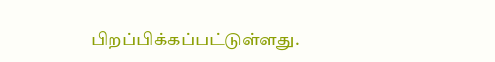பிறப்பிக்கப்பட்டுள்ளது.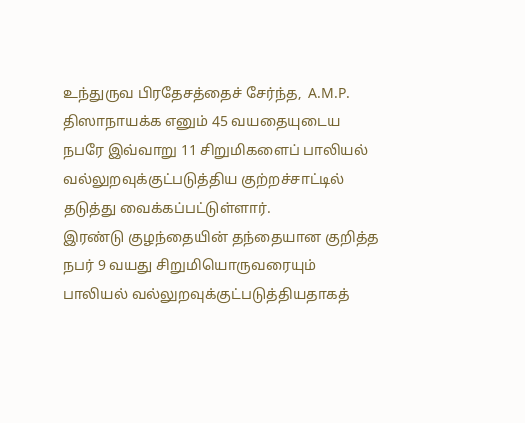உந்துருவ பிரதேசத்தைச் சேர்ந்த,  A.M.P. திஸாநாயக்க எனும் 45 வயதையுடைய நபரே இவ்வாறு 11 சிறுமிகளைப் பாலியல் வல்லுறவுக்குட்படுத்திய குற்றச்சாட்டில் தடுத்து வைக்கப்பட்டுள்ளார்.
இரண்டு குழந்தையின் தந்தையான குறித்த நபர் 9 வயது சிறுமியொருவரையும் பாலியல் வல்லுறவுக்குட்படுத்தியதாகத்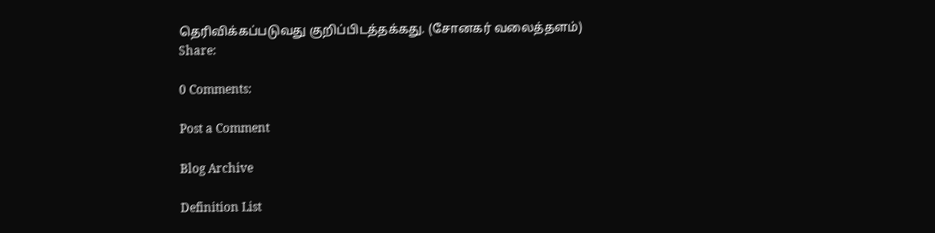தெரிவிக்கப்படுவது குறிப்பிடத்தக்கது. (சோனகர் வலைத்தளம்)
Share:

0 Comments:

Post a Comment

Blog Archive

Definition List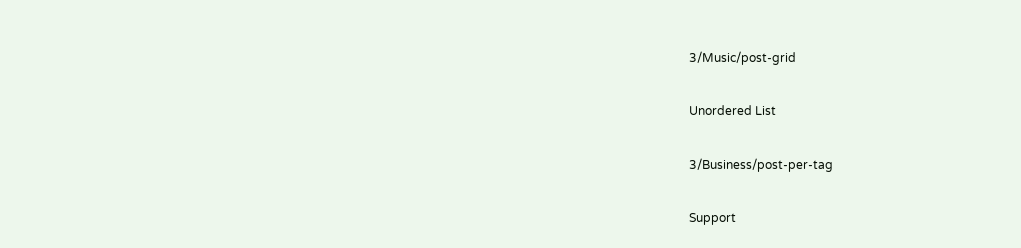3/Music/post-grid

Unordered List

3/Business/post-per-tag

Support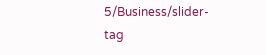5/Business/slider-tag